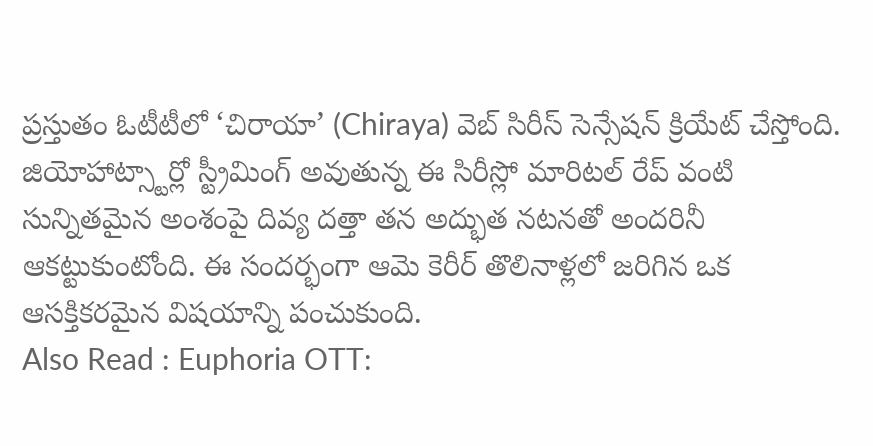ప్రస్తుతం ఓటీటీలో ‘చిరాయా’ (Chiraya) వెబ్ సిరీస్ సెన్సేషన్ క్రియేట్ చేస్తోంది. జియోహాట్స్టార్లో స్ట్రీమింగ్ అవుతున్న ఈ సిరీస్లో మారిటల్ రేప్ వంటి సున్నితమైన అంశంపై దివ్య దత్తా తన అద్భుత నటనతో అందరినీ ఆకట్టుకుంటోంది. ఈ సందర్భంగా ఆమె కెరీర్ తొలినాళ్లలో జరిగిన ఒక ఆసక్తికరమైన విషయాన్ని పంచుకుంది.
Also Read : Euphoria OTT: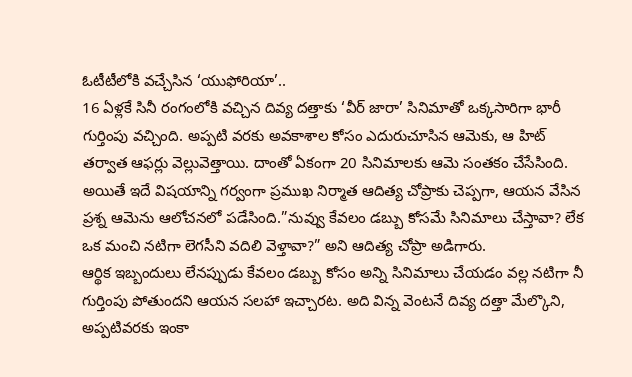ఓటీటీలోకి వచ్చేసిన ‘యుఫోరియా’..
16 ఏళ్లకే సినీ రంగంలోకి వచ్చిన దివ్య దత్తాకు ‘వీర్ జారా’ సినిమాతో ఒక్కసారిగా భారీ గుర్తింపు వచ్చింది. అప్పటి వరకు అవకాశాల కోసం ఎదురుచూసిన ఆమెకు, ఆ హిట్ తర్వాత ఆఫర్లు వెల్లువెత్తాయి. దాంతో ఏకంగా 20 సినిమాలకు ఆమె సంతకం చేసేసింది. అయితే ఇదే విషయాన్ని గర్వంగా ప్రముఖ నిర్మాత ఆదిత్య చోప్రాకు చెప్పగా, ఆయన వేసిన ప్రశ్న ఆమెను ఆలోచనలో పడేసింది.”నువ్వు కేవలం డబ్బు కోసమే సినిమాలు చేస్తావా? లేక ఒక మంచి నటిగా లెగసీని వదిలి వెళ్తావా?” అని ఆదిత్య చోప్రా అడిగారు.
ఆర్థిక ఇబ్బందులు లేనప్పుడు కేవలం డబ్బు కోసం అన్ని సినిమాలు చేయడం వల్ల నటిగా నీ గుర్తింపు పోతుందని ఆయన సలహా ఇచ్చారట. అది విన్న వెంటనే దివ్య దత్తా మేల్కొని, అప్పటివరకు ఇంకా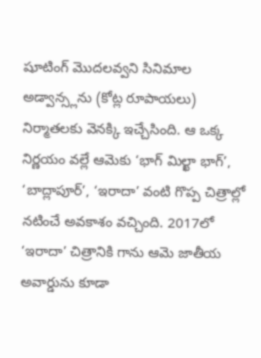షూటింగ్ మొదలవ్వని సినిమాల అడ్వాన్స్లను (కోట్ల రూపాయలు) నిర్మాతలకు వెనక్కి ఇచ్చేసింది. ఆ ఒక్క నిర్ణయం వల్లే ఆమెకు ‘భాగ్ మిల్ఖా భాగ్’, ‘బాద్లాపూర్’, ‘ఇరాదా’ వంటి గొప్ప చిత్రాల్లో నటించే అవకాశం వచ్చింది. 2017లో ‘ఇరాదా’ చిత్రానికి గాను ఆమె జాతీయ అవార్డును కూడా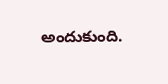అందుకుంది.